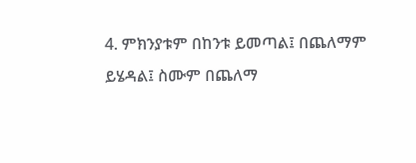4. ምክንያቱም በከንቱ ይመጣል፤ በጨለማም ይሄዳል፤ ስሙም በጨለማ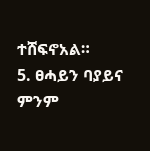ተሸፍኖአል።
5. ፀሓይን ባያይና ምንም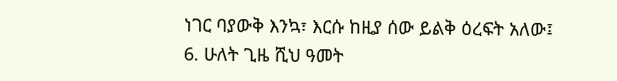ነገር ባያውቅ እንኳ፣ እርሱ ከዚያ ሰው ይልቅ ዕረፍት አለው፤
6. ሁለት ጊዜ ሺህ ዓመት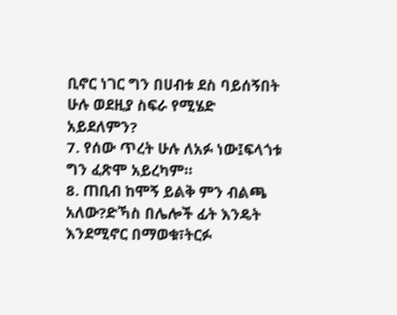ቢኖር ነገር ግን በሀብቱ ደስ ባይሰኝበት ሁሉ ወደዚያ ስፍራ የሚሄድ አይደለምን?
7. የሰው ጥረት ሁሉ ለአፉ ነው፤ፍላጎቱ ግን ፈጽሞ አይረካም።
8. ጠቢብ ከሞኝ ይልቅ ምን ብልጫ አለው?ድኻስ በሌሎች ፊት እንዴት እንደሚኖር በማወቁ፣ትርፉ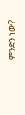ምንድን ነው?